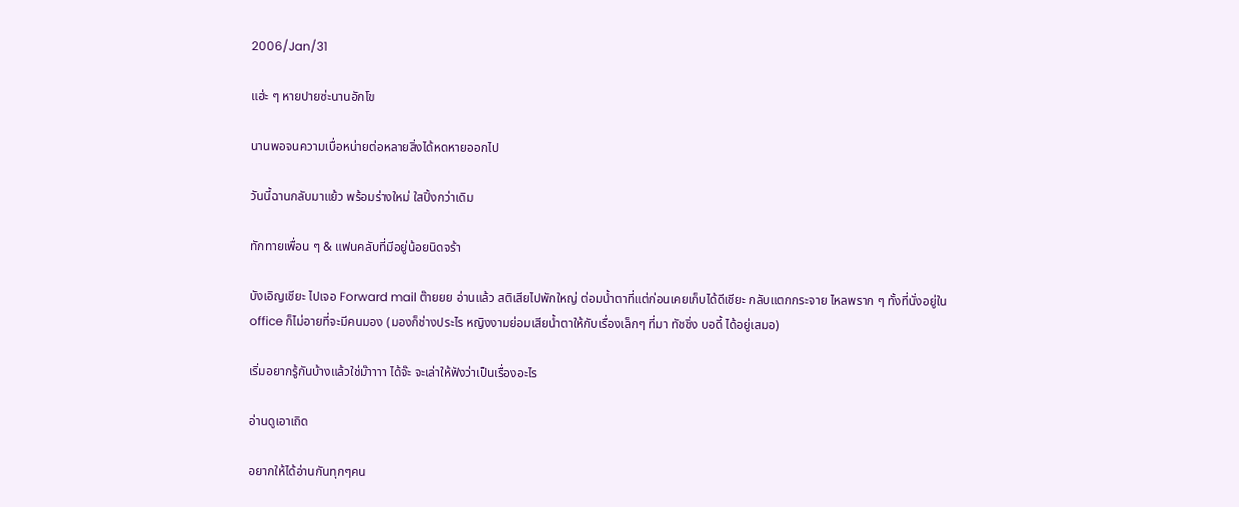2006/Jan/31

แฮ่ะ ๆ หายปายซ่ะนานอักโข

นานพอจนความเบื่อหน่ายต่อหลายสิ่งได้หดหายออกไป

วันนี้ฉานกลับมาแย้ว พร้อมร่างใหม่ ใสปิ้งกว่าเดิม

ทักทายเพื่อน ๆ & แฟนคลับที่มีอยู่น้อยนิดจร้า

บังเอิญเชียะ ไปเจอ Forward mail ต๊ายยย อ่านแล้ว สติเสียไปพักใหญ่ ต่อมน้ำตาที่แต่ก่อนเคยเก็บได้ดีเชียะ กลับแตกกระจาย ไหลพราก ๆ ทั้งที่นั่งอยู่ใน office ก็ไม่อายที่จะมีคนมอง (มองก็ช่างประไร หญิงงามย่อมเสียน้ำตาให้กับเรื่องเล็กๆ ที่มา ทัชชิ่ง บอดี้ ได้อยู่เสมอ)

เริ่มอยากรู้กันบ้างแล้วใช่ม๊าาาา ได้จ๊ะ จะเล่าให้ฟังว่าเป็นเรื่องอะไร

อ่านดูเอาเถิด

อยากให้ได้อ่านกันทุกๆคน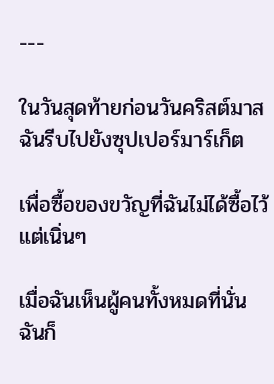---

ในวันสุดท้ายก่อนวันคริสต์มาส ฉันรีบไปยังซุปเปอร์มาร์เก็ต

เพื่อซื้อของขวัญที่ฉันไม่ได้ซื้อไว้แต่เนิ่นๆ

เมื่อฉันเห็นผู้คนทั้งหมดที่นั่น ฉันก็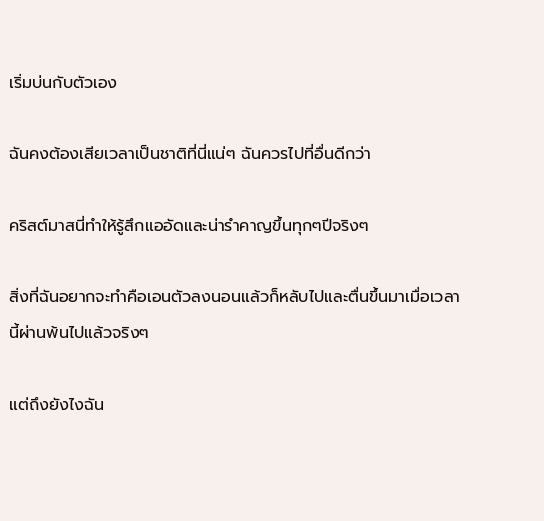เริ่มบ่นกับตัวเอง

ฉันคงต้องเสียเวลาเป็นชาติที่นี่แน่ๆ ฉันควรไปที่อื่นดีกว่า

คริสต์มาสนี่ทำให้รู้สึกแออัดและน่ารำคาญขึ้นทุกๆปีจริงๆ

สิ่งที่ฉันอยากจะทำคือเอนตัวลงนอนแล้วก็หลับไปและตื่นขึ้นมาเมื่อเวลานี้ผ่านพ้นไปแล้วจริงๆ

แต่ถึงยังไงฉัน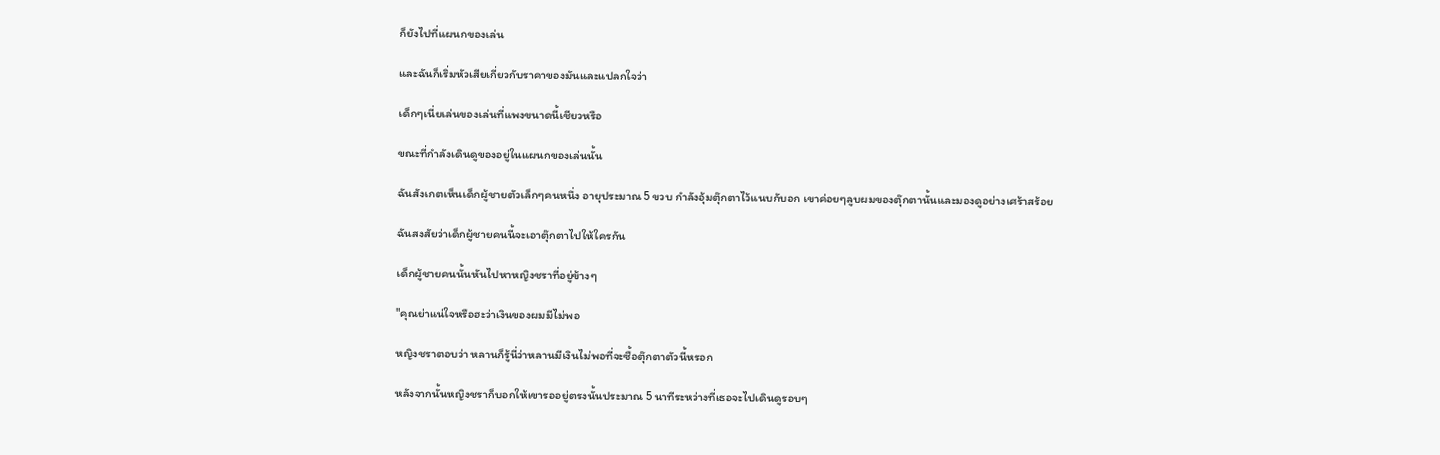ก็ยังไปที่แผนกของเล่น

และฉันก็เริ่มหัวเสียเกี่ยวกับราคาของมันและแปลกใจว่า

เด็กๆเนี่ยเล่นของเล่นที่แพงขนาดนี้เชียวหรือ

ขณะที่กำลังเดินดูของอยู่ในแผนกของเล่นนั้น

ฉันสังเกตเห็นเด็กผู้ชายตัวเล็กๆคนหนึ่ง อายุประมาณ 5 ขวบ กำลังอุ้มตุ๊กตาไว้แนบกับอก เขาค่อยๆลูบผมของตุ๊กตานั้นและมองดูอย่างเศร้าสร้อย

ฉันสงสัยว่าเด็กผู้ชายคนนี้จะเอาตุ๊กตาไปให้ใครกัน

เด็กผู้ชายคนนั้นหันไปหาหญิงชราที่อยู่ข้างๆ

"คุณย่าแน่ใจหรือฮะว่าเงินของผมมีไม่พอ

หญิงชราตอบว่า หลานก็รู้นี่ว่าหลานมีเงินไม่พอที่จะซื้อตุ๊กตาตัวนี้หรอก

หลังจากนั้นหญิงชราก็บอกให้เขารออยู่ตรงนั้นประมาณ 5 นาทีระหว่างที่เธอจะไปเดินดูรอบๆ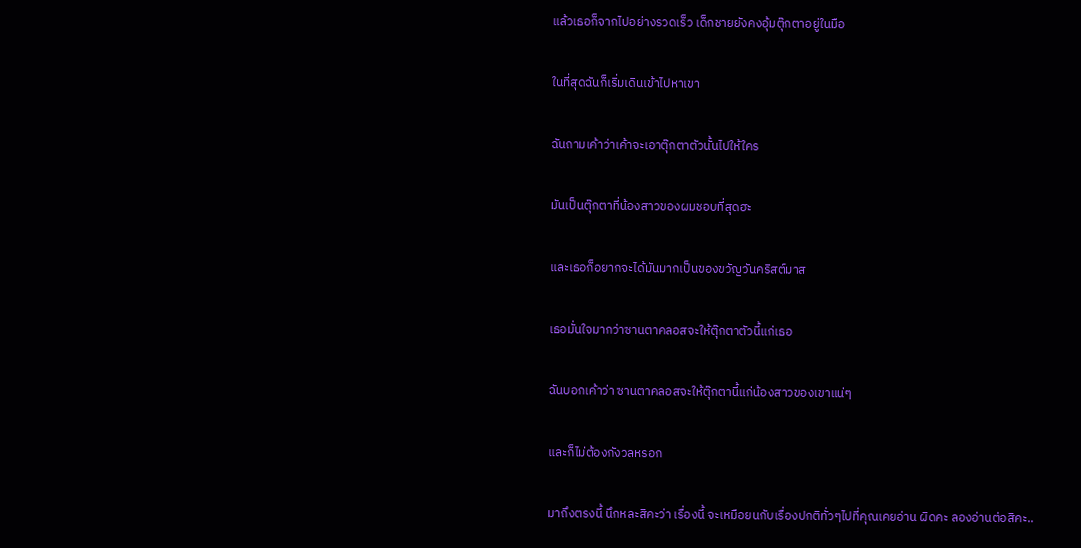แล้วเธอก็จากไปอย่างรวดเร็ว เด็กชายยังคงอุ้มตุ๊กตาอยู่ในมือ

ในที่สุดฉันก็เริ่มเดินเข้าไปหาเขา

ฉันถามเค้าว่าเค้าจะเอาตุ๊กตาตัวนั้นไปให้ใคร

มันเป็นตุ๊กตาที่น้องสาวของผมชอบที่สุดฮะ

และเธอก็อยากจะได้มันมากเป็นของขวัญวันคริสต์มาส

เธอมั่นใจมากว่าซานตาคลอสจะให้ตุ๊กตาตัวนี้แก่เธอ

ฉันบอกเค้าว่า ซานตาคลอสจะให้ตุ๊กตานี้แก่น้องสาวของเขาแน่ๆ

และก็ไม่ต้องกังวลหรอก

มาถึงตรงนี้ นึกหละสิคะว่า เรื่องนี้ จะเหมือยนกับเรื่องปกติทั่วๆไปที่คุณเคยอ่าน ผิดคะ ลองอ่านต่อสิคะ..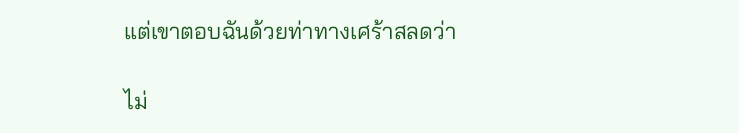แต่เขาตอบฉันด้วยท่าทางเศร้าสลดว่า

ไม่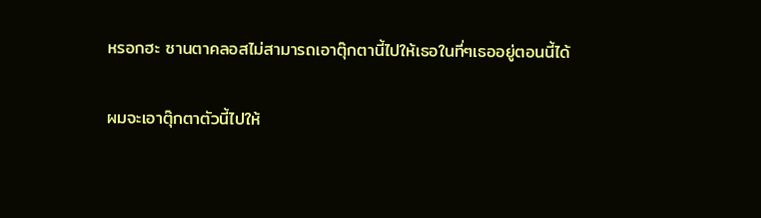หรอกฮะ ซานตาคลอสไม่สามารถเอาตุ๊กตานี้ไปให้เธอในที่ๆเธออยู่ตอนนี้ได้

ผมจะเอาตุ๊กตาตัวนี้ไปให้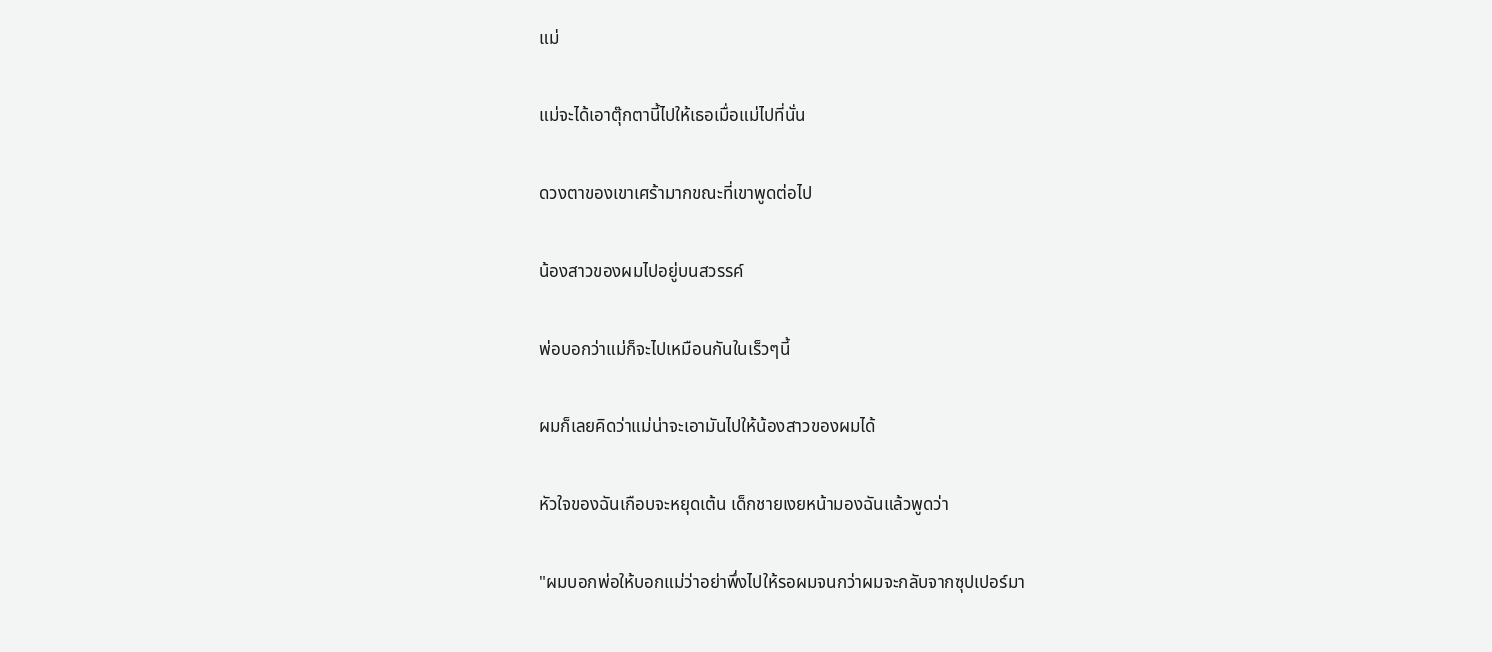แม่

แม่จะได้เอาตุ๊กตานี้ไปให้เธอเมื่อแม่ไปที่นั่น

ดวงตาของเขาเศร้ามากขณะที่เขาพูดต่อไป

น้องสาวของผมไปอยู่บนสวรรค์

พ่อบอกว่าแม่ก็จะไปเหมือนกันในเร็วๆนี้

ผมก็เลยคิดว่าแม่น่าจะเอามันไปให้น้องสาวของผมได้

หัวใจของฉันเกือบจะหยุดเต้น เด็กชายเงยหน้ามองฉันแล้วพูดว่า

"ผมบอกพ่อให้บอกแม่ว่าอย่าพึ่งไปให้รอผมจนกว่าผมจะกลับจากซุปเปอร์มา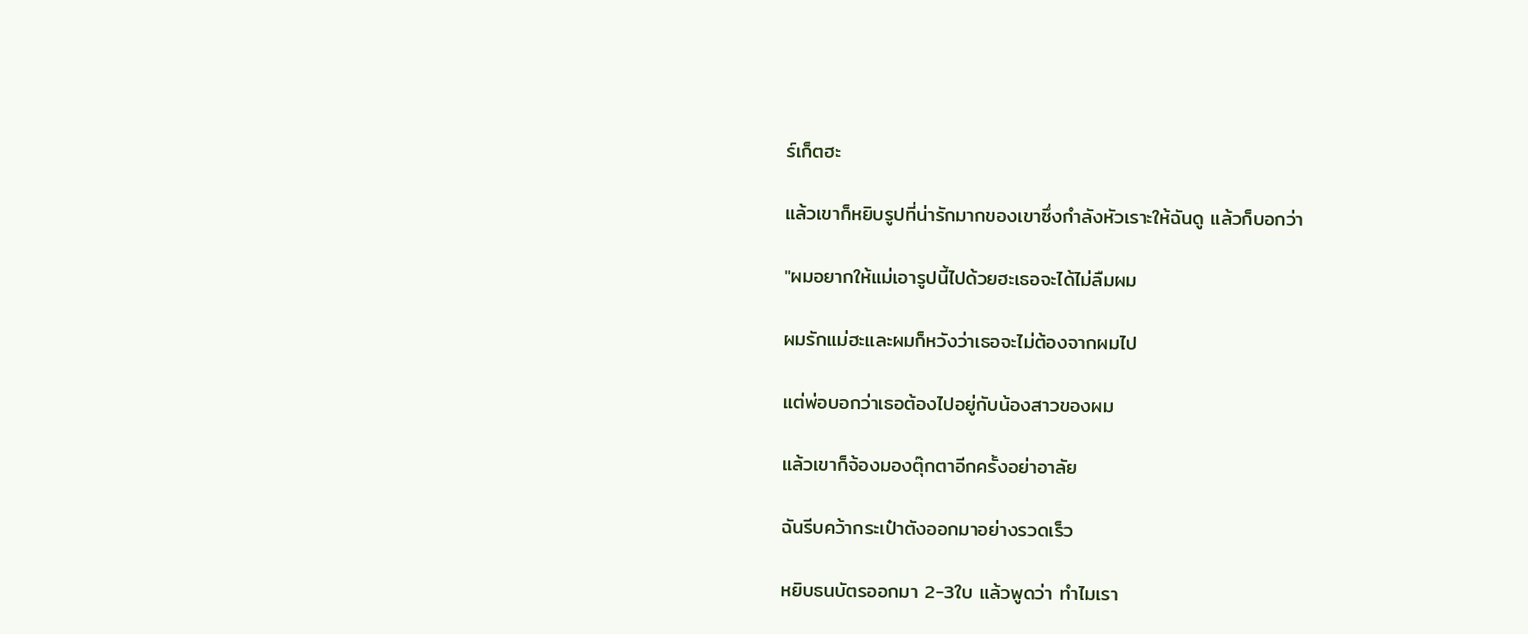ร์เก็ตฮะ

แล้วเขาก็หยิบรูปที่น่ารักมากของเขาซึ่งกำลังหัวเราะให้ฉันดู แล้วก็บอกว่า

"ผมอยากให้แม่เอารูปนี้ไปด้วยฮะเธอจะได้ไม่ลืมผม

ผมรักแม่ฮะและผมก็หวังว่าเธอจะไม่ต้องจากผมไป

แต่พ่อบอกว่าเธอต้องไปอยู่กับน้องสาวของผม

แล้วเขาก็จ้องมองตุ๊กตาอีกครั้งอย่าอาลัย

ฉันรีบคว้ากระเป๋าตังออกมาอย่างรวดเร็ว

หยิบธนบัตรออกมา 2-3ใบ แล้วพูดว่า ทำไมเรา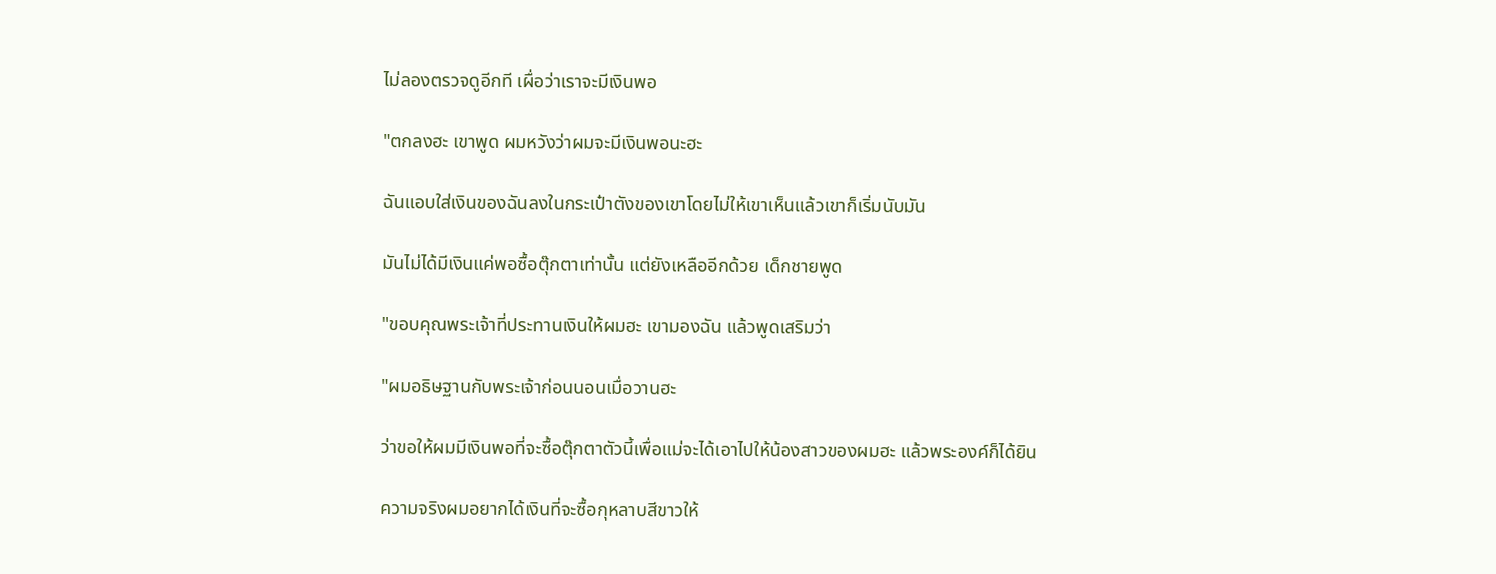ไม่ลองตรวจดูอีกที เผื่อว่าเราจะมีเงินพอ

"ตกลงฮะ เขาพูด ผมหวังว่าผมจะมีเงินพอนะฮะ

ฉันแอบใส่เงินของฉันลงในกระเป๋าตังของเขาโดยไม่ให้เขาเห็นแล้วเขาก็เริ่มนับมัน

มันไม่ได้มีเงินแค่พอซื้อตุ๊กตาเท่านั้น แต่ยังเหลืออีกด้วย เด็กชายพูด

"ขอบคุณพระเจ้าที่ประทานเงินให้ผมฮะ เขามองฉัน แล้วพูดเสริมว่า

"ผมอธิษฐานกับพระเจ้าก่อนนอนเมื่อวานฮะ

ว่าขอให้ผมมีเงินพอที่จะซื้อตุ๊กตาตัวนี้เพื่อแม่จะได้เอาไปให้น้องสาวของผมฮะ แล้วพระองค์ก็ได้ยิน

ความจริงผมอยากได้เงินที่จะซื้อกุหลาบสีขาวให้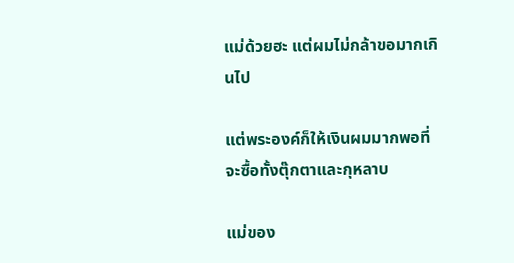แม่ด้วยฮะ แต่ผมไม่กล้าขอมากเกินไป

แต่พระองค์ก็ให้เงินผมมากพอที่จะซื้อทั้งตุ๊กตาและกุหลาบ

แม่ของ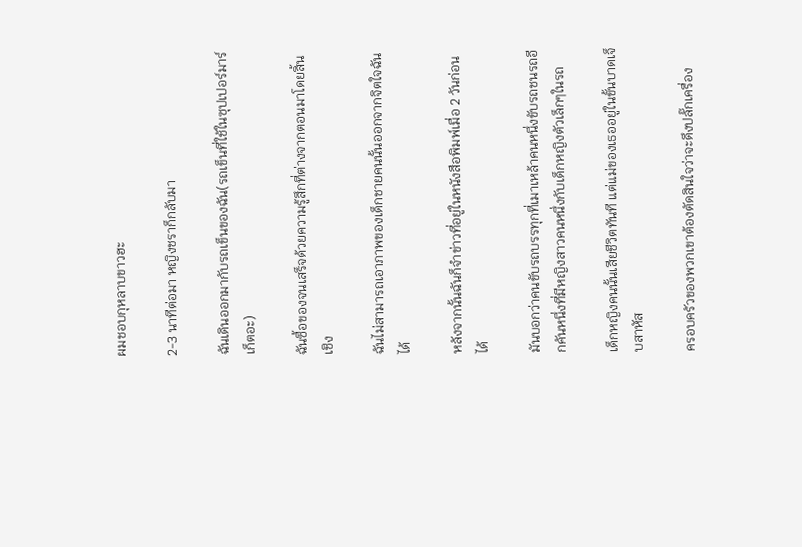ผมชอบกุหลาบขาวฮะ

2-3 นาทีต่อมา หญิงชราก็กลับมา

ฉันเดินออกมากับรถเข็นของฉัน(รถเข็นที่ใช้ในซุปเปอร์มาร์เก็ตอะ)

ฉันซื้อของจนเสร็จด้วยความรู้สึกที่ต่างจากตอนมาโดยสิ้นเชิง

ฉันไม่สามารถเอาภาพของเด็กชายคนนั้นออกจากจิตใจฉันได้

หลังจากนั้นฉันก็จำข่าวที่อยู่ในหนังสือพิมพ์เมื่อ 2 วันก่อนได้

มันบอกว่าคนขับรถบรรทุกที่เมาเหล้าคนหนึ่งขับรถชนรถอีกคันหนึ่งที่มีหญิงสาวคนหนึ่งกับเด็กหญิงตัวเล็กๆในรถ

เด็กหญิงคนนั้นเสียชีวิตทันที แต่แม่ของเธออยู่ในขั้นบาดเจ็บสาหัส

ครอบครัวของพวกเขาต้องตัดสินใจว่าจะดึงปลั๊กเครื่อง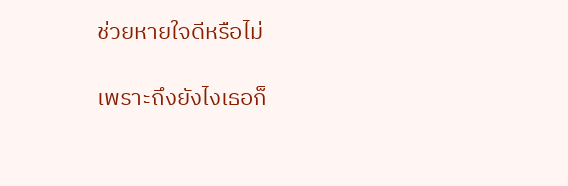ช่วยหายใจดีหรือไม่

เพราะถึงยังไงเธอก็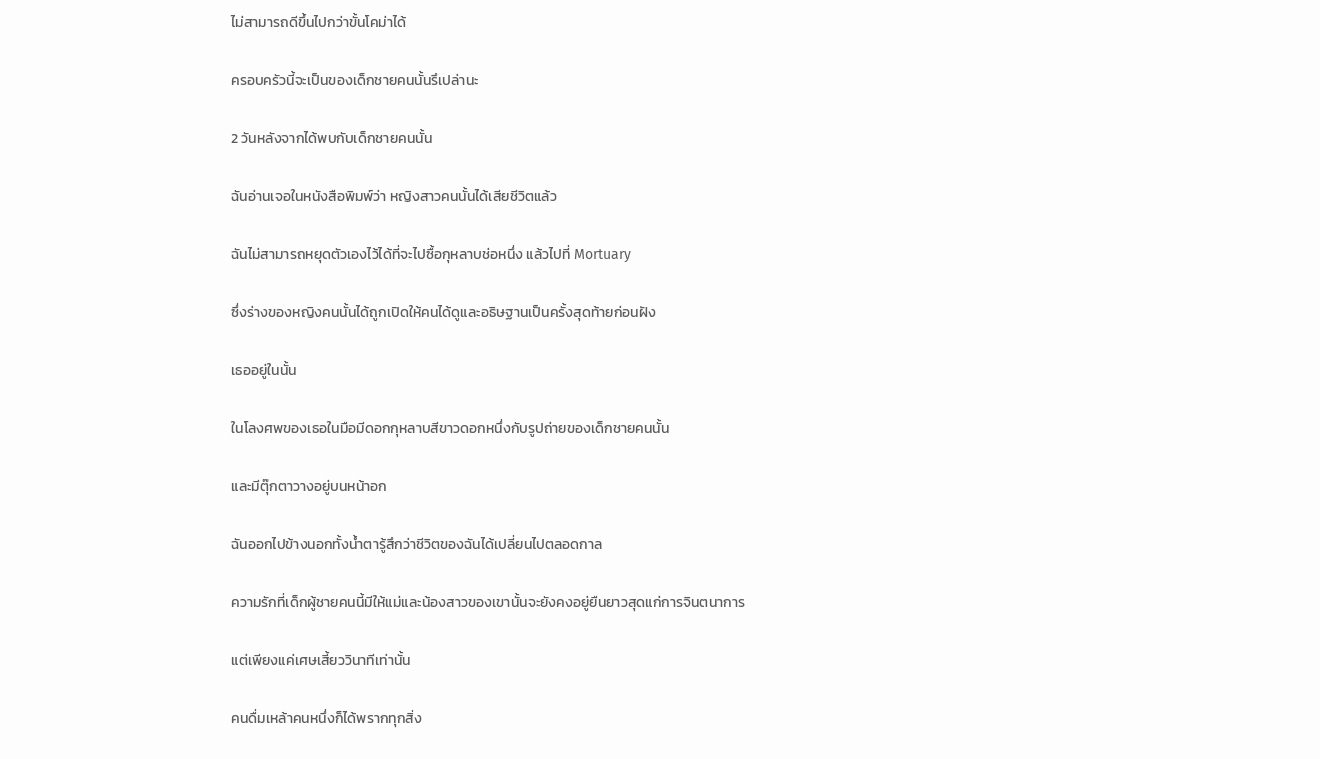ไม่สามารถดีขึ้นไปกว่าขั้นโคม่าได้

ครอบครัวนี้จะเป็นของเด็กชายคนนั้นรึเปล่านะ

2 วันหลังจากได้พบกับเด็กชายคนนั้น

ฉันอ่านเจอในหนังสือพิมพ์ว่า หญิงสาวคนนั้นได้เสียชีวิตแล้ว

ฉันไม่สามารถหยุดตัวเองไว้ได้ที่จะไปซื้อกุหลาบช่อหนึ่ง แล้วไปที่ Mortuary

ซึ่งร่างของหญิงคนนั้นได้ถูกเปิดให้คนได้ดูและอธิษฐานเป็นครั้งสุดท้ายก่อนฝัง

เธออยู่ในนั้น

ในโลงศพของเธอในมือมีดอกกุหลาบสีขาวดอกหนึ่งกับรูปถ่ายของเด็กชายคนนั้น

และมีตุ๊กตาวางอยู่บนหน้าอก

ฉันออกไปข้างนอกทั้งน้ำตารู้สึกว่าชีวิตของฉันได้เปลี่ยนไปตลอดกาล

ความรักที่เด็กผู้ชายคนนี้มีให้แม่และน้องสาวของเขานั้นจะยังคงอยู่ยืนยาวสุดแก่การจินตนาการ

แต่เพียงแค่เศษเสี้ยววินาทีเท่านั้น

คนดื่มเหล้าคนหนึ่งก็ได้พรากทุกสิ่ง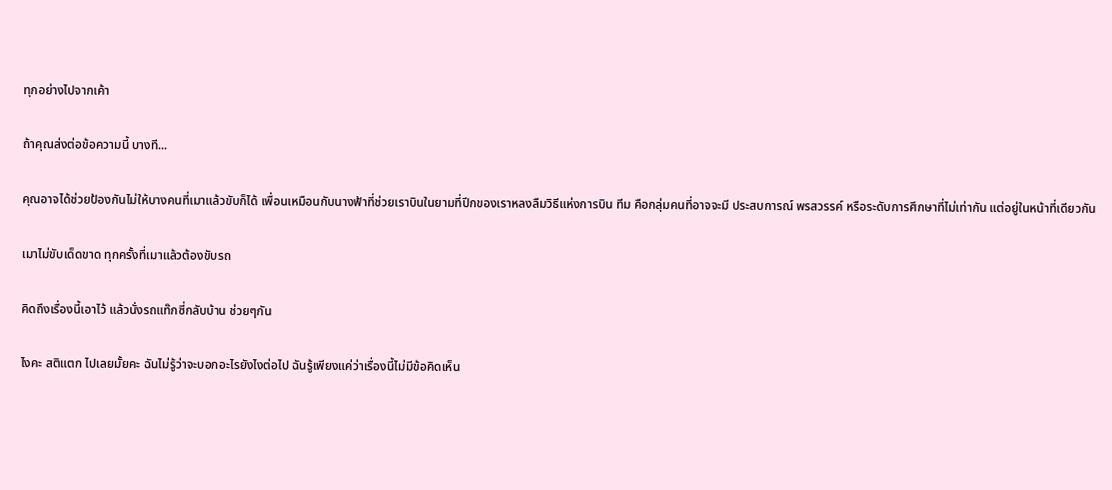ทุกอย่างไปจากเค้า

ถ้าคุณส่งต่อข้อความนี้ บางที...

คุณอาจได้ช่วยป้องกันไม่ให้บางคนที่เมาแล้วขับก็ได้ เพื่อนเหมือนกับนางฟ้าที่ช่วยเราบินในยามที่ปีกของเราหลงลืมวิธีแห่งการบิน ทีม คือกลุ่มคนที่อาจจะมี ประสบการณ์ พรสวรรค์ หรือระดับการศึกษาที่ไม่เท่ากัน แต่อยู่ในหน้าที่เดียวกัน

เมาไม่ขับเด็ดขาด ทุกครั้งที่เมาแล้วต้องขับรถ

คิดถึงเรื่องนี้เอาไว้ แล้วนั่งรถแท๊กซี่กลับบ้าน ช่วยๆกัน

ไงคะ สติแตก ไปเลยมั้ยคะ ฉันไม่รู้ว่าจะบอกอะไรยังไงต่อไป ฉันรู้เพียงแค่ว่าเรื่องนี้ไม่มีข้อคิดเห็น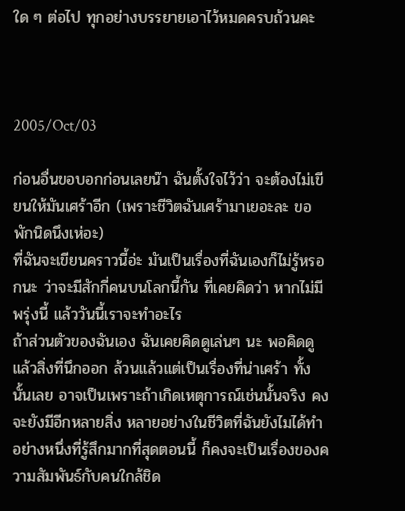ใด ๆ ต่อไป ทุกอย่างบรรยายเอาไว้หมดครบถ้วนคะ



2005/Oct/03

ก่อนอื่นขอบอกก่อนเลยน๊า ฉันตั้งใจไว้ว่า จะต้องไม่เขียนให้มันเศร้าอีก (เพราะชีวิตฉันเศร้ามาเยอะละ ขอพักนิดนึงเห่อะ)
ที่ฉันจะเขียนคราวนี้อ่ะ มันเป็นเรื่องที่ฉันเองก็ไม่รู้หรอกนะ ว่าจะมีสักกี่คนบนโลกนี้กัน ที่เคยคิดว่า หากไม่มีพรุ่งนี้ แล้ววันนี้เราจะทำอะไร
ถ้าส่วนตัวของฉันเอง ฉันเคยคิดดูเล่นๆ นะ พอคิดดูแล้วสิ่งที่นึกออก ล้วนแล้วแต่เป็นเรื่องที่น่าเศร้า ทั้งนั้นเลย อาจเป็นเพราะถ้าเกิดเหตุการณ์เช่นนั้นจริง คงจะยังมีอีกหลายสิ่ง หลายอย่างในชีวิตที่ฉันยังไมได้ทำ
อย่างหนึ่งที่รู้สึกมากที่สุดตอนนี้ ก็คงจะเป็นเรื่องของความสัมพันธ์กับคนใกล้ชิด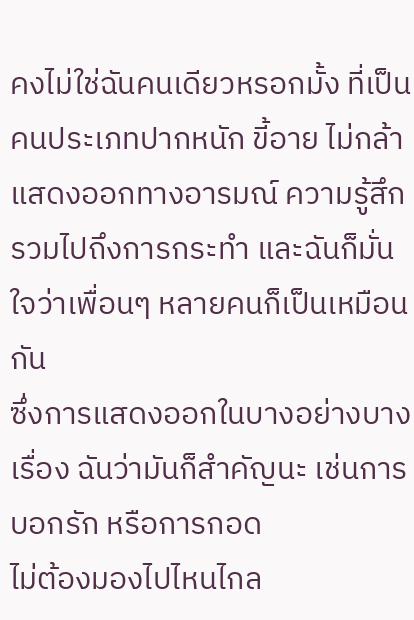คงไม่ใช่ฉันคนเดียวหรอกมั้ง ที่เป็นคนประเภทปากหนัก ขี้อาย ไม่กล้าแสดงออกทางอารมณ์ ความรู้สึก รวมไปถึงการกระทำ และฉันก็มั่นใจว่าเพื่อนๆ หลายคนก็เป็นเหมือนกัน
ซึ่งการแสดงออกในบางอย่างบางเรื่อง ฉันว่ามันก็สำคัญนะ เช่นการบอกรัก หรือการกอด
ไม่ต้องมองไปไหนไกล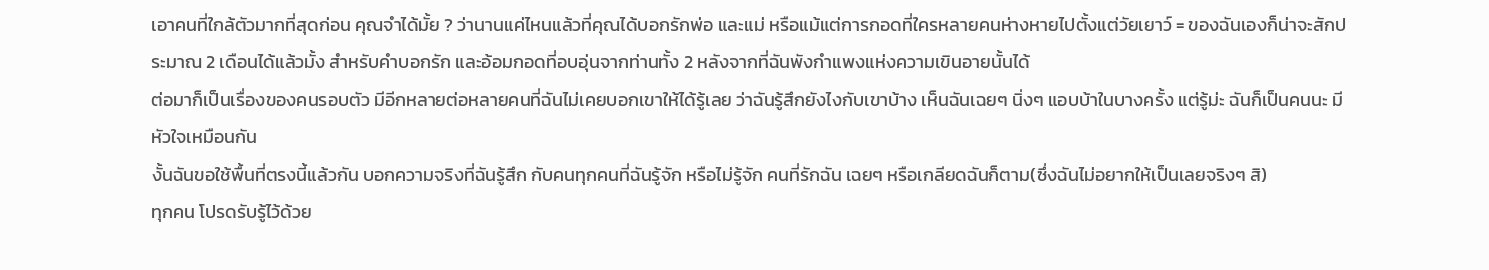เอาคนที่ใกล้ตัวมากที่สุดก่อน คุณจำได้มั้ย ? ว่านานแค่ไหนแล้วที่คุณได้บอกรักพ่อ และแม่ หรือแม้แต่การกอดที่ใครหลายคนห่างหายไปตั้งแต่วัยเยาว์ = ของฉันเองก็น่าจะสักประมาณ 2 เดือนได้แล้วมั้ง สำหรับคำบอกรัก และอ้อมกอดที่อบอุ่นจากท่านทั้ง 2 หลังจากที่ฉันพังกำแพงแห่งความเขินอายนั้นได้
ต่อมาก็เป็นเรื่องของคนรอบตัว มีอีกหลายต่อหลายคนที่ฉันไม่เคยบอกเขาให้ได้รู้เลย ว่าฉันรู้สึกยังไงกับเขาบ้าง เห็นฉันเฉยๆ นิ่งๆ แอบบ้าในบางครั้ง แต่รู้ม่ะ ฉันก็เป็นคนนะ มีหัวใจเหมือนกัน
งั้นฉันขอใช้พื้นที่ตรงนี้แล้วกัน บอกความจริงที่ฉันรู้สึก กับคนทุกคนที่ฉันรู้จัก หรือไม่รู้จัก คนที่รักฉัน เฉยๆ หรือเกลียดฉันก็ตาม(ซึ่งฉันไม่อยากให้เป็นเลยจริงๆ สิ)
ทุกคน โปรดรับรู้ไว้ด้วย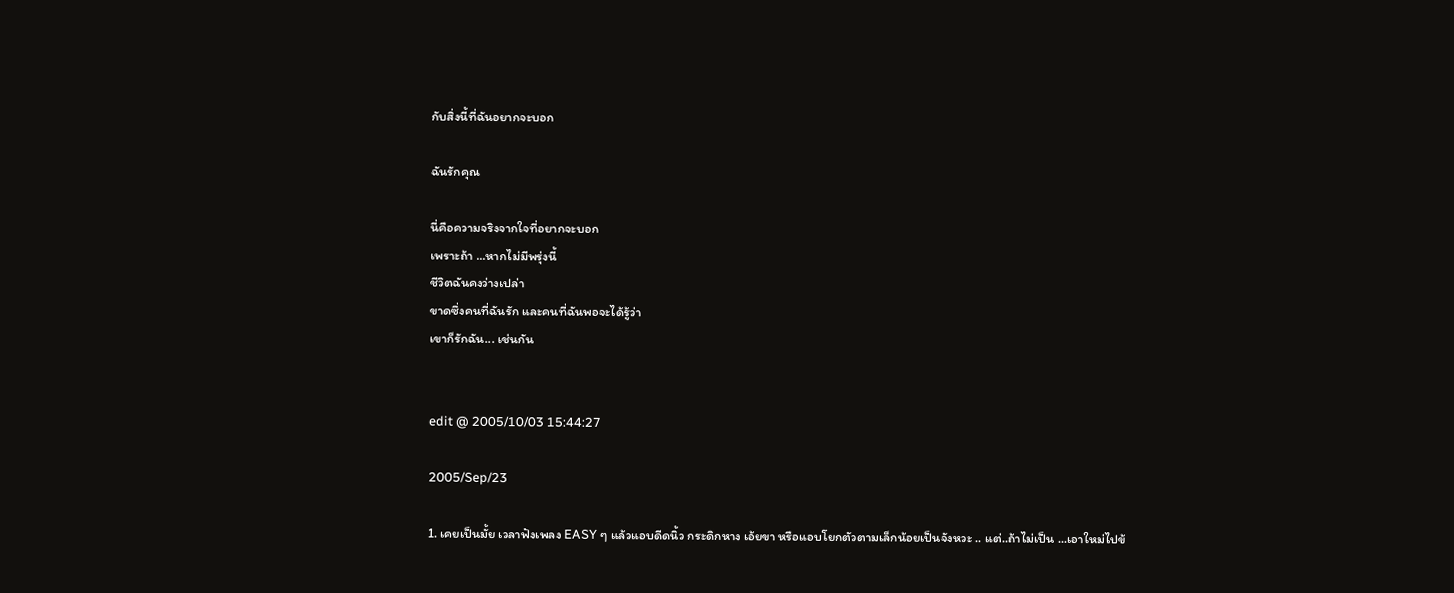กับสิ่งนี้ที่ฉันอยากจะบอก

ฉันรักคุณ

นี่คือความจริงจากใจที่อยากจะบอก
เพราะถ้า ...หากไม่มีพรุ่งนี้
ชีวิตฉันคงว่างเปล่า
ขาดซึ่งคนที่ฉันรัก และคนที่ฉันพอจะได้รู้ว่า
เขาก็รักฉัน... เช่นกัน


edit @ 2005/10/03 15:44:27

2005/Sep/23

1. เคยเป็นมั้ย เวลาฟังเพลง EASY ๆ แล้วแอบดีดนิ้ว กระดิกหาง เอ้ยขา หรือแอบโยกตัวตามเล็กน้อยเป็นจังหวะ .. แต่..ถ้าไม่เป็น ...เอาใหม่ไปข้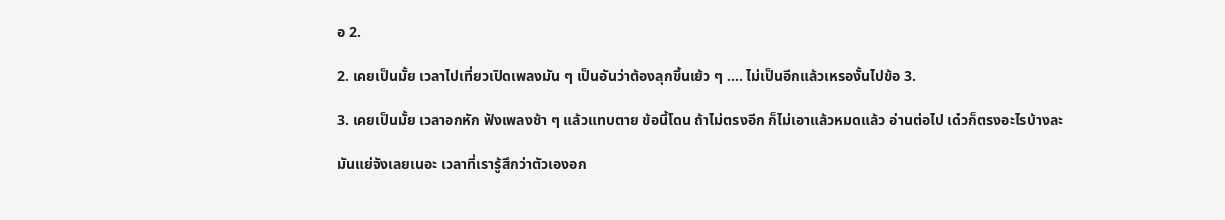อ 2.

2. เคยเป็นมั้ย เวลาไปเที่ยวเปิดเพลงมัน ๆ เป็นอันว่าต้องลุกขึ้นเย้ว ๆ .... ไม่เป็นอีกแล้วเหรองั้นไปข้อ 3.

3. เคยเป็นมั้ย เวลาอกหัก ฟังเพลงช้า ๆ แล้วแทบตาย ข้อนี้โดน ถ้าไม่ตรงอีก ก็ไม่เอาแล้วหมดแล้ว อ่านต่อไป เด๋วก็ตรงอะไรบ้างละ

มันแย่จังเลยเนอะ เวลาที่เรารู้สึกว่าตัวเองอก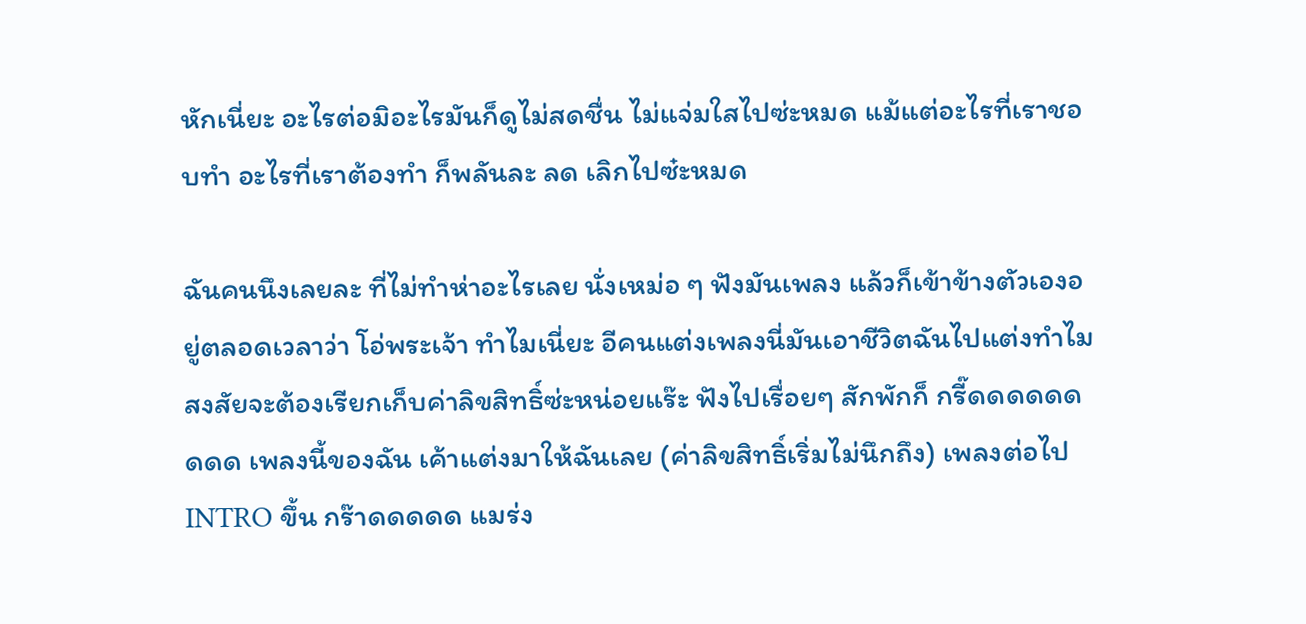หักเนี่ยะ อะไรต่อมิอะไรมันก็ดูไม่สดชื่น ไม่แจ่มใสไปซ่ะหมด แม้แต่อะไรที่เราชอบทำ อะไรที่เราต้องทำ ก็พลันละ ลด เลิกไปซ๋ะหมด

ฉันคนนึงเลยละ ที่ไม่ทำห่าอะไรเลย นั่งเหม่อ ๆ ฟังมันเพลง แล้วก็เข้าข้างตัวเองอยู่ตลอดเวลาว่า โอ่พระเจ้า ทำไมเนี่ยะ อีคนแต่งเพลงนี่มันเอาชีวิตฉันไปแต่งทำไม สงสัยจะต้องเรียกเก็บค่าลิขสิทธิ์ซ่ะหน่อยแร๊ะ ฟังไปเรื่อยๆ สักพักก็ กรี๊ดดดดดดดดด เพลงนี้ของฉัน เค้าแต่งมาให้ฉันเลย (ค่าลิขสิทธิ์เริ่มไม่นึกถึง) เพลงต่อไป INTRO ขึ้น กร๊าดดดดด แมร่ง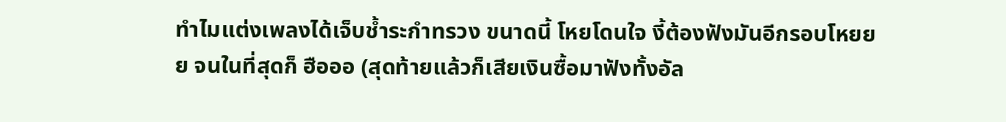ทำไมแต่งเพลงได้เจ็บช้ำระกำทรวง ขนาดนี้ โหยโดนใจ งี้ต้องฟังมันอีกรอบโหยยย จนในที่สุดก็ ฮือออ (สุดท้ายแล้วก็เสียเงินซื้อมาฟังทั้งอัล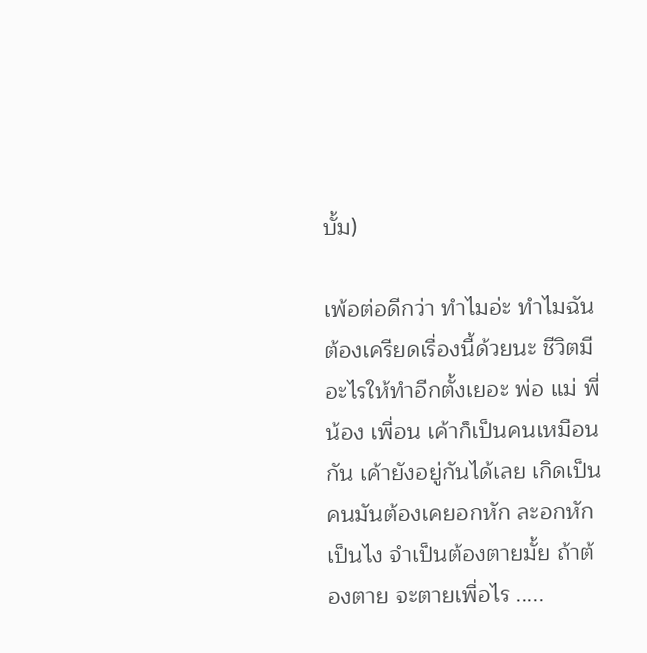บั้ม)

เพ้อต่อดีกว่า ทำไมอ่ะ ทำไมฉันต้องเครียดเรื่องนี้ด้วยนะ ชีวิตมีอะไรให้ทำอีกตั้งเยอะ พ่อ แม่ พี่ น้อง เพื่อน เค้าก็เป็นคนเหมือนกัน เค้ายังอยู่กันได้เลย เกิดเป็นคนมันต้องเคยอกหัก ละอกหักเป็นไง จำเป็นต้องตายมั้ย ถ้าต้องตาย จะตายเพื่อไร .....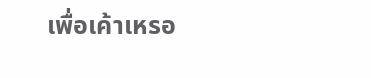เพื่อเค้าเหรอ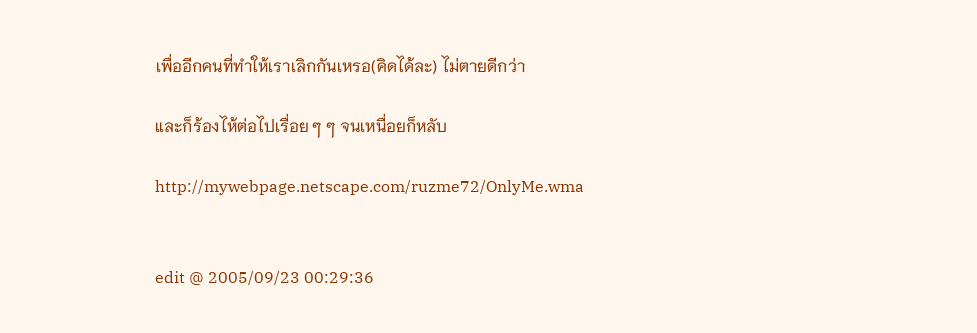เพื่ออีกคนที่ทำให้เราเลิกกันเหรอ(คิดได้ละ) ไม่ตายดีกว่า

และก็ร้องไห้ต่อไปเรื่อย ๆ ๆ จนเหนื่อยก็หลับ

http://mywebpage.netscape.com/ruzme72/OnlyMe.wma


edit @ 2005/09/23 00:29:36